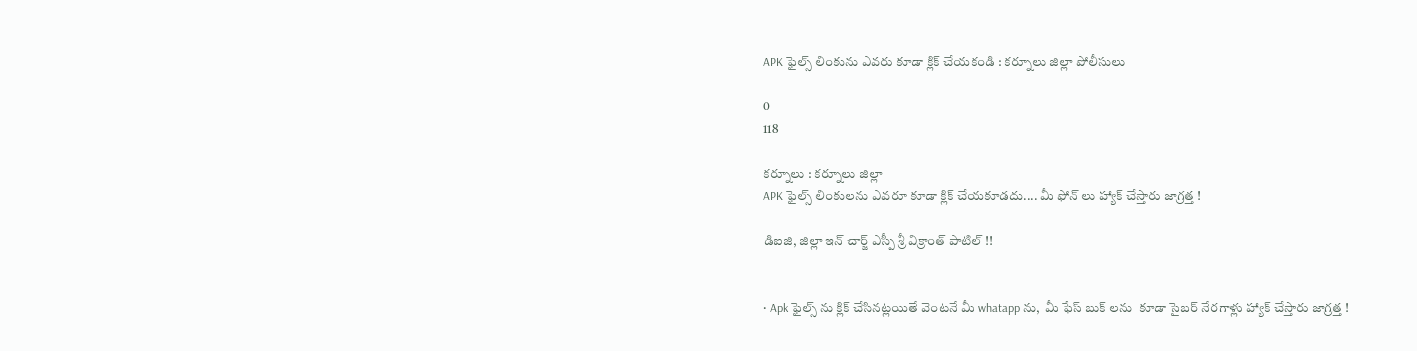APK ఫైల్స్ లింకును ఎవరు కూడా క్లిక్ చేయకండి : కర్నూలు జిల్లా పోలీసులు

0
118

కర్నూలు : కర్నూలు జిల్లా
APK ఫైల్స్ లింకులను ఎవరూ కూడా క్లిక్ చేయకూడదు.... మీ ఫోన్ లు హ్యాక్ చేస్తారు జాగ్రత్త !

డిఐజి, జిల్లా ఇన్ చార్జ్ ఎస్పీ శ్రీ విక్రాంత్ పాటిల్ !!


• Apk ఫైల్స్ ను క్లిక్ చేసినట్లయితే వెంటనే మీ whatapp ను,  మీ ఫేస్ బుక్ లను  కూడా సైబర్ నేరగాళ్లు హ్యాక్ చేస్తారు జాగ్రత్త !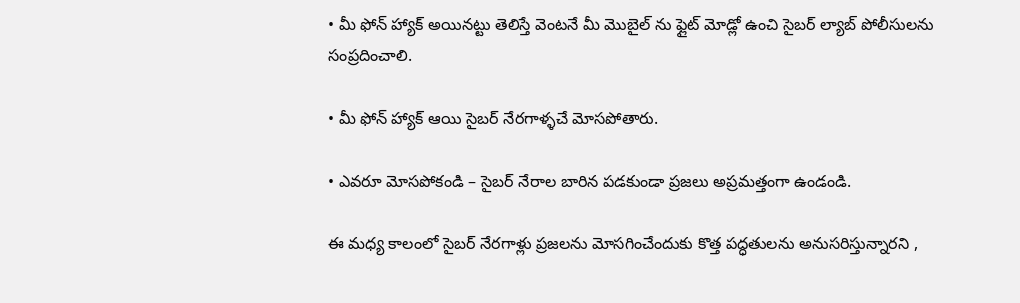• మీ ఫోన్ హ్యాక్ అయినట్టు తెలిస్తే వెంటనే మీ మొబైల్ ను ఫ్లైట్ మోడ్లో ఉంచి సైబర్ ల్యాబ్ పోలీసులను సంప్రదించాలి.

• మీ ఫోన్ హ్యాక్ ఆయి సైబర్ నేరగాళ్ళచే మోసపోతారు.

• ఎవరూ మోసపోకండి – సైబర్ నేరాల బారిన పడకుండా ప్రజలు అప్రమత్తంగా ఉండండి.

ఈ మధ్య కాలంలో సైబర్ నేరగాళ్లు ప్రజలను మోసగించేందుకు కొత్త పద్ధతులను అనుసరిస్తున్నారని ,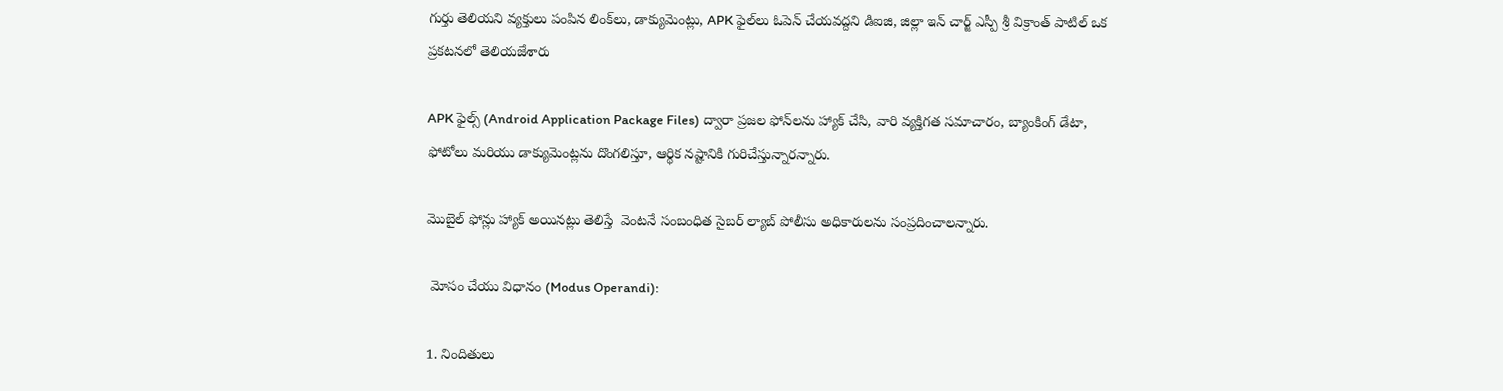గుర్తు తెలియని వ్యక్తులు పంపిన లింక్‌లు, డాక్యుమెంట్లు, APK ఫైల్‌లు ఓపెన్ చేయవద్దని డిఐజి, జిల్లా ఇన్ చార్జ్ ఎస్పీ శ్రీ విక్రాంత్ పాటిల్ ఒక ప్రకటనలో తెలియజేశారు

APK ఫైల్స్ (Android Application Package Files) ద్వారా ప్రజల ఫోన్‌లను హ్యాక్ చేసి, వారి వ్యక్తిగత సమాచారం, బ్యాంకింగ్ డేటా, ఫోటోలు మరియు డాక్యుమెంట్లను దొంగలిస్తూ, ఆర్థిక నష్టానికి గురిచేస్తున్నారన్నారు.

మొబైల్ ఫోన్లు హ్యాక్ అయినట్లు తెలిస్తే  వెంటనే సంబంధిత సైబర్ ల్యాబ్ పోలీసు అధికారులను సంప్రదించాలన్నారు.

 మోసం చేయు విధానం (Modus Operandi):

1. నిందితులు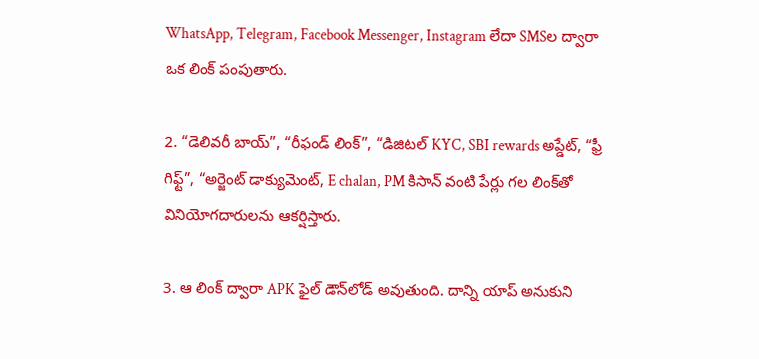WhatsApp, Telegram, Facebook Messenger, Instagram లేదా SMSల ద్వారా ఒక లింక్ పంపుతారు.

2. “డెలివరీ బాయ్”, “రీఫండ్ లింక్”, “డిజిటల్ KYC, SBI rewards అప్డేట్, “ఫ్రీ గిఫ్ట్”, “అర్జెంట్ డాక్యుమెంట్, E chalan, PM కిసాన్ వంటి పేర్లు గల లింక్‌తో వినియోగదారులను ఆకర్షిస్తారు.

3. ఆ లింక్ ద్వారా APK ఫైల్ డౌన్‌లోడ్ అవుతుంది. దాన్ని యాప్ అనుకుని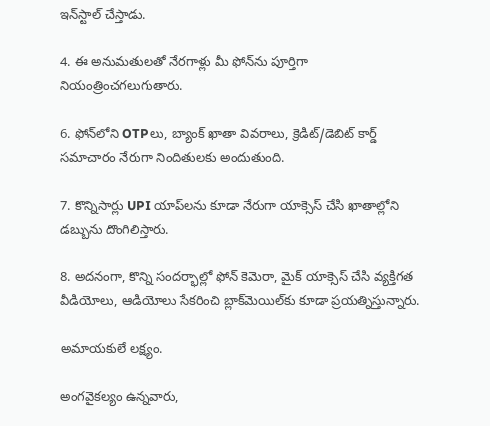ఇన్‌స్టాల్ చేస్తాడు.

4. ఈ అనుమతులతో నేరగాళ్లు మీ ఫోన్‌ను పూర్తిగా నియంత్రించగలుగుతారు.

6. ఫోన్‌లోని OTPలు, బ్యాంక్ ఖాతా వివరాలు, క్రెడిట్/డెబిట్ కార్డ్ సమాచారం నేరుగా నిందితులకు అందుతుంది.

7. కొన్నిసార్లు UPI యాప్‌లను కూడా నేరుగా యాక్సెస్ చేసి ఖాతాల్లోని డబ్బును దొంగిలిస్తారు.

8. అదనంగా, కొన్ని సందర్భాల్లో ఫోన్‌ కెమెరా, మైక్ యాక్సెస్ చేసి వ్యక్తిగత వీడియోలు, ఆడియోలు సేకరించి బ్లాక్‌మెయిల్‌కు కూడా ప్రయత్నిస్తున్నారు.

అమాయకులే లక్ష్యం.

అంగవైకల్యం ఉన్నవారు,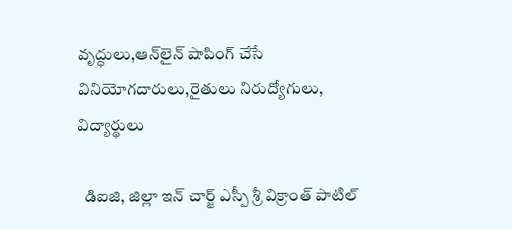వృద్ధులు,ఆన్‌లైన్ షాపింగ్ చేసే వినియోగదారులు,రైతులు నిరుద్యోగులు, విద్యార్థులు

  డిఐజి, జిల్లా ఇన్ చార్జ్ ఎస్పీ శ్రీ విక్రాంత్ పాటిల్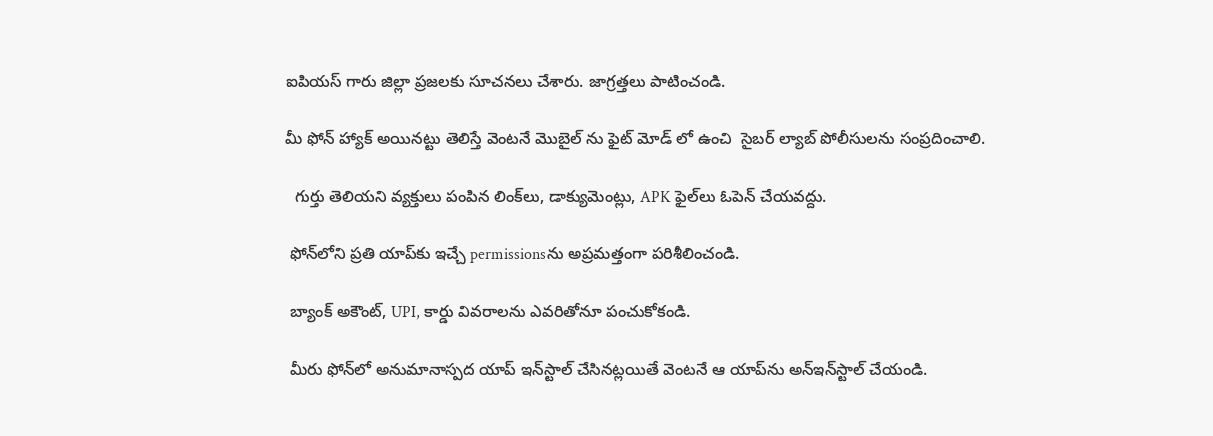ఐపియస్ గారు జిల్లా ప్రజలకు సూచనలు చేశారు. జాగ్రత్తలు పాటించండి.

మీ ఫోన్ హ్యాక్ అయినట్టు తెలిస్తే వెంటనే మొబైల్ ను ఫైట్ మోడ్ లో ఉంచి  సైబర్ ల్యాబ్ పోలీసులను సంప్రదించాలి.

  గుర్తు తెలియని వ్యక్తులు పంపిన లింక్‌లు, డాక్యుమెంట్లు, APK ఫైల్‌లు ఓపెన్ చేయవద్దు.

 ఫోన్‌లోని ప్రతి యాప్‌కు ఇచ్చే permissionsను అప్రమత్తంగా పరిశీలించండి.

 బ్యాంక్ అకౌంట్, UPI, కార్డు వివరాలను ఎవరితోనూ పంచుకోకండి.

 మీరు ఫోన్‌లో అనుమానాస్పద యాప్ ఇన్‌స్టాల్ చేసినట్లయితే వెంటనే ఆ యాప్‌ను అన్‌ఇన్‌స్టాల్ చేయండి.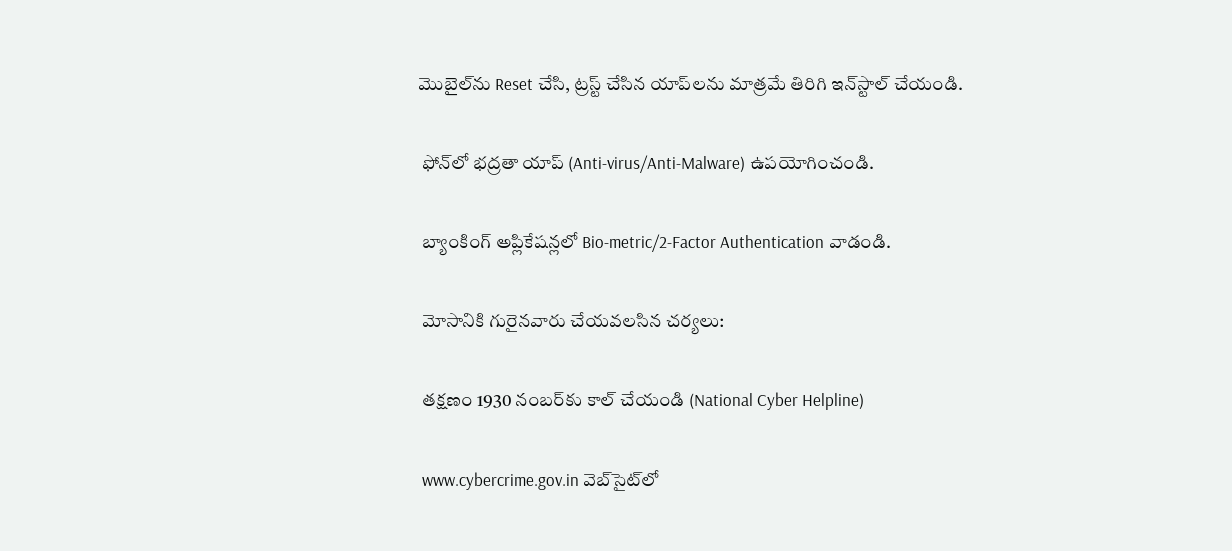మొబైల్‌ను Reset చేసి, ట్రస్ట్ చేసిన యాప్‌లను మాత్రమే తిరిగి ఇన్‌స్టాల్ చేయండి.

 ఫోన్‌లో భద్రతా యాప్ (Anti-virus/Anti-Malware) ఉపయోగించండి.

 బ్యాంకింగ్ అప్లికేషన్లలో Bio-metric/2-Factor Authentication వాడండి.

 మోసానికి గురైనవారు చేయవలసిన చర్యలు:

 తక్షణం 1930 నంబర్‌కు కాల్ చేయండి (National Cyber Helpline)

 www.cybercrime.gov.in వెబ్‌సైట్‌లో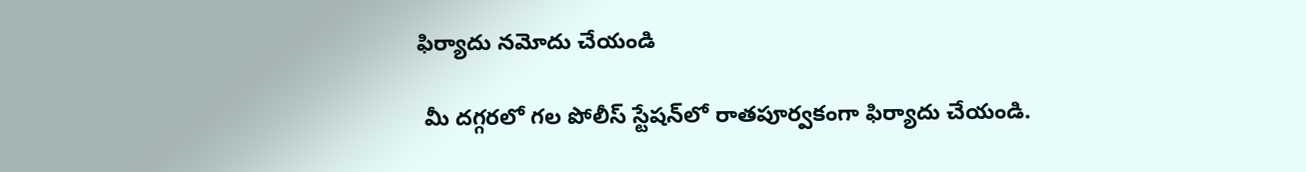ఫిర్యాదు నమోదు చేయండి

 మీ దగ్గరలో గల పోలీస్ స్టేషన్‌లో రాతపూర్వకంగా ఫిర్యాదు చేయండి.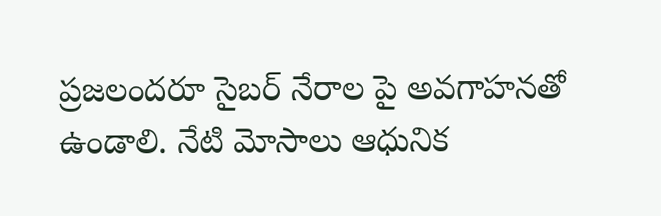ప్రజలందరూ సైబర్ నేరాల పై అవగాహనతో ఉండాలి. నేటి మోసాలు ఆధునిక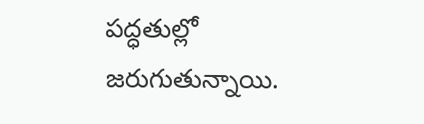పద్ధతుల్లో జరుగుతున్నాయి.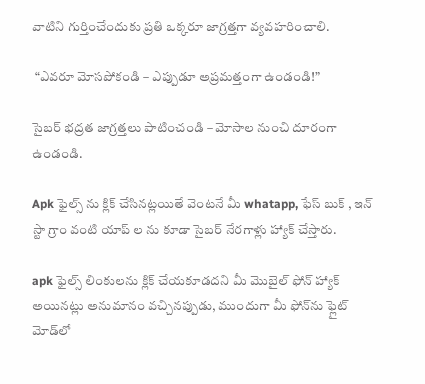వాటిని గుర్తించేందుకు ప్రతి ఒక్కరూ జాగ్రత్తగా వ్యవహరించాలి.

 “ఎవరూ మోసపోకండి – ఎప్పుడూ అప్రమత్తంగా ఉండండి!”

సైబర్ భద్రత జాగ్రత్తలు పాటించండి – మోసాల నుంచి దూరంగా ఉండండి.

Apk ఫైల్స్ ను క్లిక్ చేసినట్లయితే వెంటనే మీ whatapp, ఫేస్ బుక్ , ఇన్ స్టా గ్రాం వంటి యాప్ ల ను కూడా సైబర్ నేరగాళ్లు హ్యాక్ చేస్తారు.

apk ఫైల్స్ లింకులను క్లిక్ చేయకూడదని మీ మొబైల్ ఫోన్ హ్యాక్ అయినట్లు అనుమానం వచ్చినప్పుడు, ముందుగా మీ ఫోన్‌ను ఫ్లైట్ మోడ్‌లో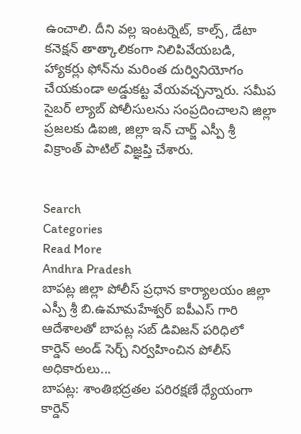ఉంచాలి. దీని వల్ల ఇంటర్నెట్, కాల్స్, డేటా కనెక్షన్ తాత్కాలికంగా నిలిపివేయబడి, హ్యాకర్లు ఫోన్‌ను మరింత దుర్వినియోగం చేయకుండా అడ్డుకట్ట వేయవచ్చన్నారు. సమీప సైబర్ ల్యాబ్ పోలీసులను సంప్రదించాలని జిల్లా ప్రజలకు డిఐజి, జిల్లా ఇన్ చార్జ్ ఎస్పీ శ్రీ విక్రాంత్ పాటిల్ విజ్ఞప్తి చేశారు.


Search
Categories
Read More
Andhra Pradesh
బాపట్ల జిల్లా పోలీస్ ప్రధాన కార్యాలయం జిల్లా ఎస్పీ శ్రీ బి.ఉమామహేశ్వర్ ఐపీఎస్ గారి ఆదేశాలతో బాపట్ల సబ్ డివిజన్ పరిధిలో కార్డెన్ అండ్ సెర్చ్ నిర్వహించిన పోలీస్ అధికారులు...
బాపట్ల: శాంతిభద్రతల పరిరక్షణే ధ్యేయంగా కార్డెన్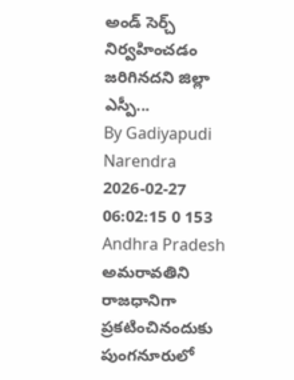అండ్ సెర్చ్ నిర్వహించడం జరిగినదని జిల్లా ఎస్పీ...
By Gadiyapudi Narendra 2026-02-27 06:02:15 0 153
Andhra Pradesh
అమరావతిని రాజధానిగా ప్రకటించినందుకు పుంగనూరులో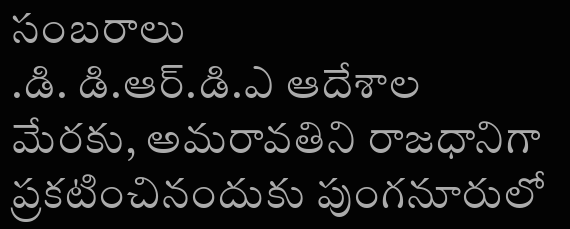సంబరాలు
.డి. డి.ఆర్.డి.ఎ ఆదేశాల మేరకు, అమరావతిని రాజధానిగా ప్రకటించినందుకు పుంగనూరులో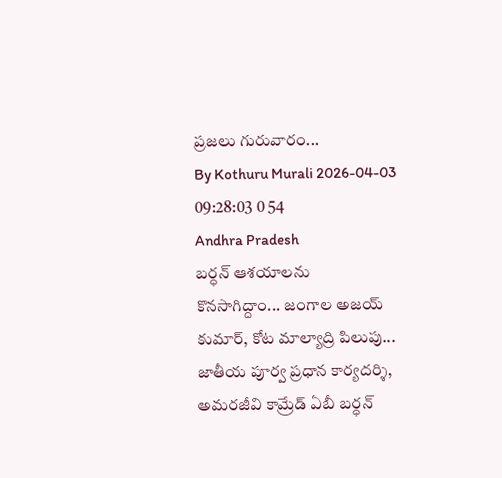ప్రజలు గురువారం...
By Kothuru Murali 2026-04-03 09:28:03 0 54
Andhra Pradesh
బర్ధన్ ఆశయాలను కొనసాగిద్దాం... జంగాల అజయ్ కుమార్, కోట మాల్యాద్రి పిలుపు...
జాతీయ పూర్వ ప్రధాన కార్యదర్శి, అమరజీవి కామ్రేడ్ ఏబీ బర్ధన్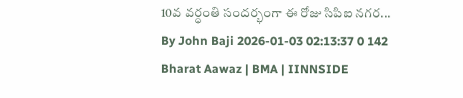10వ వర్ధంతి సందర్భంగా ఈ రోజు సిపిఐ నగర...
By John Baji 2026-01-03 02:13:37 0 142
Bharat Aawaz | BMA | IINNSIDE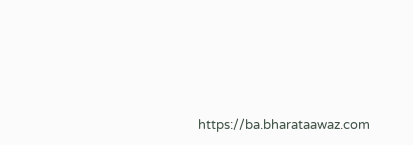https://ba.bharataawaz.com